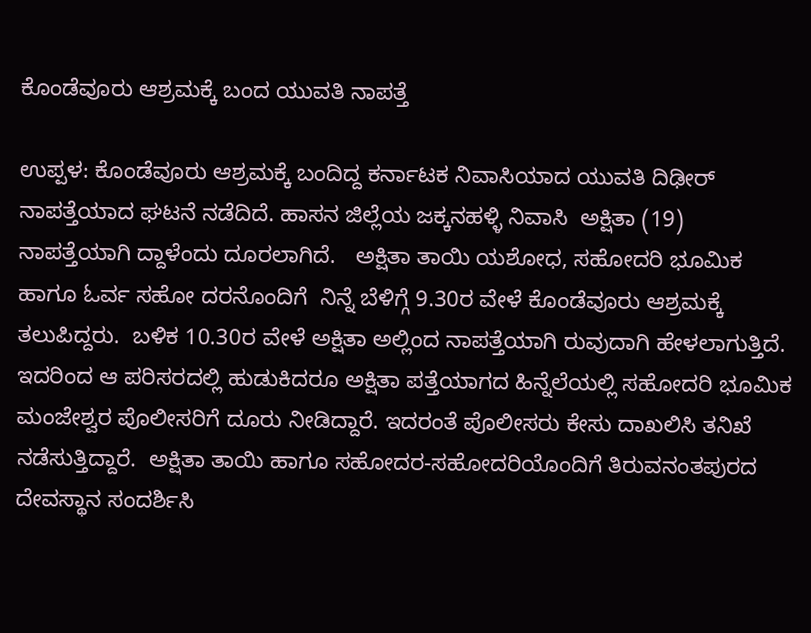ಕೊಂಡೆವೂರು ಆಶ್ರಮಕ್ಕೆ ಬಂದ ಯುವತಿ ನಾಪತ್ತೆ

ಉಪ್ಪಳ: ಕೊಂಡೆವೂರು ಆಶ್ರಮಕ್ಕೆ ಬಂದಿದ್ದ ಕರ್ನಾಟಕ ನಿವಾಸಿಯಾದ ಯುವತಿ ದಿಢೀರ್ ನಾಪತ್ತೆಯಾದ ಘಟನೆ ನಡೆದಿದೆ. ಹಾಸನ ಜಿಲ್ಲೆಯ ಜಕ್ಕನಹಳ್ಳಿ ನಿವಾಸಿ  ಅಕ್ಷಿತಾ (19) ನಾಪತ್ತೆಯಾಗಿ ದ್ದಾಳೆಂದು ದೂರಲಾಗಿದೆ.   ಅಕ್ಷಿತಾ ತಾಯಿ ಯಶೋಧ, ಸಹೋದರಿ ಭೂಮಿಕ ಹಾಗೂ ಓರ್ವ ಸಹೋ ದರನೊಂದಿಗೆ  ನಿನ್ನೆ ಬೆಳಿಗ್ಗೆ 9.30ರ ವೇಳೆ ಕೊಂಡೆವೂರು ಆಶ್ರಮಕ್ಕೆ ತಲುಪಿದ್ದರು.  ಬಳಿಕ 10.30ರ ವೇಳೆ ಅಕ್ಷಿತಾ ಅಲ್ಲಿಂದ ನಾಪತ್ತೆಯಾಗಿ ರುವುದಾಗಿ ಹೇಳಲಾಗುತ್ತಿದೆ.  ಇದರಿಂದ ಆ ಪರಿಸರದಲ್ಲಿ ಹುಡುಕಿದರೂ ಅಕ್ಷಿತಾ ಪತ್ತೆಯಾಗದ ಹಿನ್ನೆಲೆಯಲ್ಲಿ ಸಹೋದರಿ ಭೂಮಿಕ ಮಂಜೇಶ್ವರ ಪೊಲೀಸರಿಗೆ ದೂರು ನೀಡಿದ್ದಾರೆ. ಇದರಂತೆ ಪೊಲೀಸರು ಕೇಸು ದಾಖಲಿಸಿ ತನಿಖೆ ನಡೆಸುತ್ತಿದ್ದಾರೆ.  ಅಕ್ಷಿತಾ ತಾಯಿ ಹಾಗೂ ಸಹೋದರ-ಸಹೋದರಿಯೊಂದಿಗೆ ತಿರುವನಂತಪುರದ ದೇವಸ್ಥಾನ ಸಂದರ್ಶಿಸಿ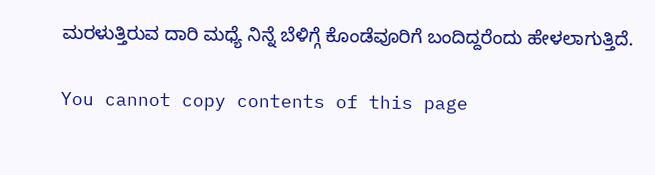ಮರಳುತ್ತಿರುವ ದಾರಿ ಮಧ್ಯೆ ನಿನ್ನೆ ಬೆಳಿಗ್ಗೆ ಕೊಂಡೆವೂರಿಗೆ ಬಂದಿದ್ದರೆಂದು ಹೇಳಲಾಗುತ್ತಿದೆ.

You cannot copy contents of this page